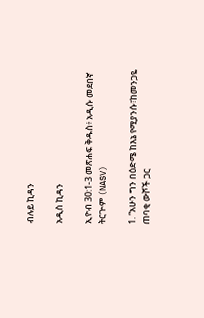ብሉይ ኪዳን

አዲስ ኪዳን

ኢዮብ 30:1-3 መጽሐፍ ቅዱስ፥ አዲሱ መደበኛ ትርጒም (NASV)

1. “አሁን ግን በዕድሜ ከእኔ የሚያንሱ፣ከመንጋዬ ጠባቂ ውሾች ጋር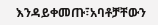እንዳይቀመጡ፣አባቶቻቸውን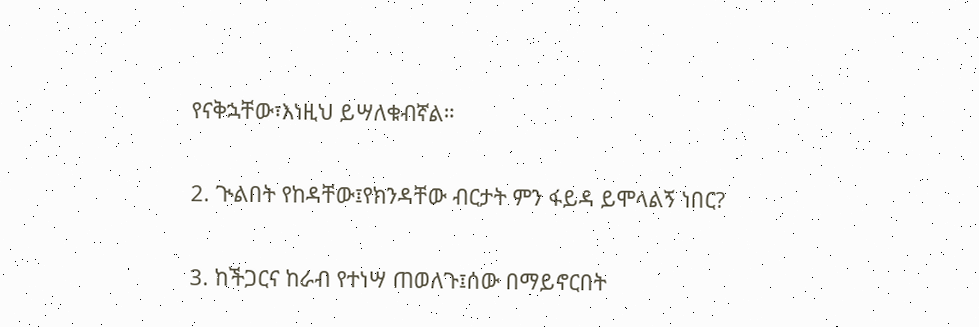የናቅኋቸው፣እነዚህ ይሣለቁብኛል።

2. ጒልበት የከዳቸው፤የክንዳቸው ብርታት ምን ፋይዳ ይሞላልኝ ነበር?

3. ከችጋርና ከራብ የተነሣ ጠወለጉ፤ሰው በማይኖርበት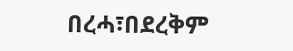በረሓ፣በደረቅም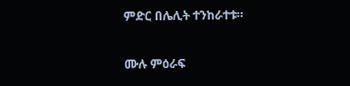ምድር በሌሊት ተንከራተቱ።

ሙሉ ምዕራፍ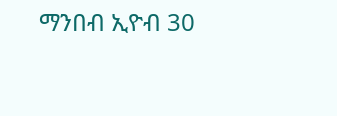ማንበብ ኢዮብ 30